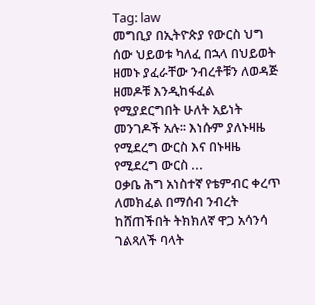Tag: law
መግቢያ በኢትዮጵያ የውርስ ህግ ሰው ህይወቱ ካለፈ በኋላ በህይወት ዘመኑ ያፈራቸው ንብረቶቹን ለወዳጅ ዘመዶቹ እንዲከፋፈል የሚያደርግበት ሁለት አይነት መንገዶች አሉ፡፡ እነሱም ያለኑዛዜ የሚደረግ ውርስ እና በኑዛዜ የሚደረግ ውርስ ...
ዐቃቤ ሕግ አነስተኛ የቴምብር ቀረጥ ለመክፈል በማሰብ ንብረት ከሸጠችበት ትክክለኛ ዋጋ አሳንሳ ገልጻለች ባላት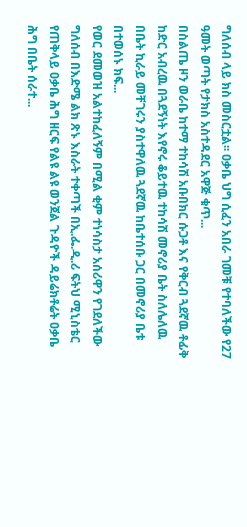ግለሰብ ላይ ክስ መስርቷል፡፡ ዐቃቤ ህግ ሲፈን አበራ ገመቹ የተባለችው የ27 ዓመት ወጣት የታክስ አስተዳደር አዋጅ ቁጥ...
በስልጤ ዞን ወራቤ ከተማ ተከሳሽ አቡበክር ሱጋቶ እና የቅርብ ጓደኛዉ ቶፊቅ ከድር አብረዉ በጓደኝነት እየኖሩ ቆይተዉ ተከሳሽ መኖሪያ ቤት ስለሌለዉ በቤት ኪራይ መቸገሩን ያስተዋለዉ ጓደኛዉ ከቤተሰቡ ጋር በመኖሪያ ቤቱ በተወሰኑ ክፍ...
የወር ደመወዝ አልተከፈለኝም በሚል ቂም ተነሳስታ አሰሪዋን የገደለችው ግለሰብ በእድሜ ልክ ጽኑ እስራት ተቀጣች በኢ.ፌ.ዲ.ሪ ፍትህ ሚኒስቴር የጠቅላይ ዐቃቤ ሕግ ዘርፍ የልዩ ልዩ ወንጀል ጉዳዮች ዳይሬክቶሬት ዐቃቤ ሕግ በቤት ሰራተ...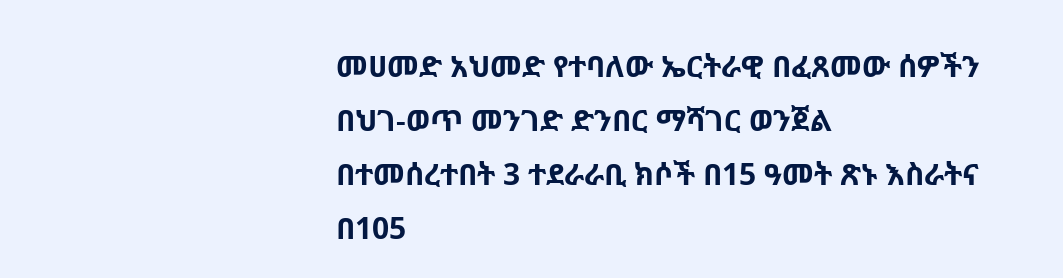መሀመድ አህመድ የተባለው ኤርትራዊ በፈጸመው ሰዎችን በህገ-ወጥ መንገድ ድንበር ማሻገር ወንጀል በተመሰረተበት 3 ተደራራቢ ክሶች በ15 ዓመት ጽኑ እስራትና በ105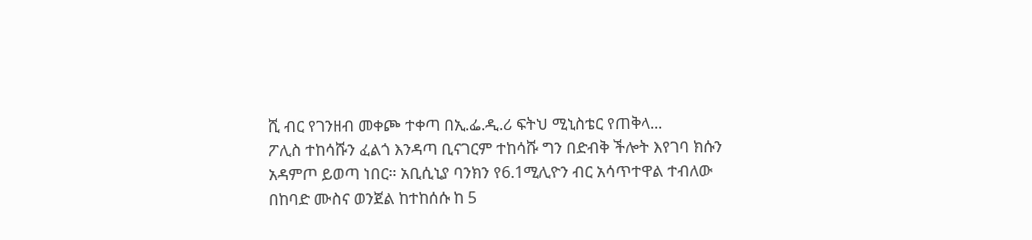ሺ ብር የገንዘብ መቀጮ ተቀጣ በኢ.ፌ.ዲ.ሪ ፍትህ ሚኒስቴር የጠቅላ...
ፖሊስ ተከሳሹን ፈልጎ እንዳጣ ቢናገርም ተከሳሹ ግን በድብቅ ችሎት እየገባ ክሱን አዳምጦ ይወጣ ነበር። አቢሲኒያ ባንክን የ6.1ሚሊዮን ብር አሳጥተዋል ተብለው በከባድ ሙስና ወንጀል ከተከሰሱ ከ 5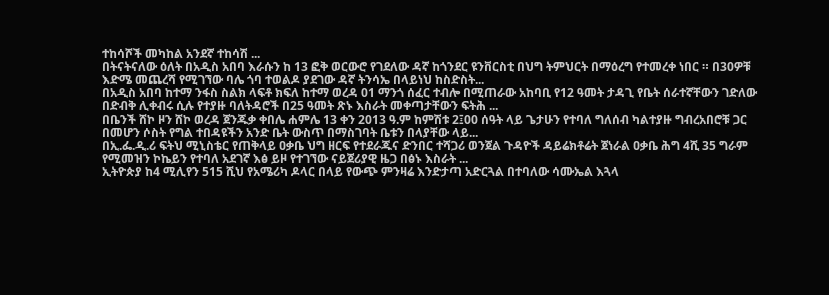ተከሳሾች መካከል አንደኛ ተከሳሽ ...
በትናትናለው ዕለት በአዲስ አበባ እራሱን ከ 13 ፎቅ ወርውሮ የገደለው ዳኛ ከጎንደር ዩንቨርስቲ በህግ ትምህርት በማዕረግ የተመረቀ ነበር ። በ30ዎቹ እድሜ መጨረሻ የሚገኘው ባሌ ጎባ ተወልዶ ያደገው ዳኛ ትንሳኤ በላይነህ ከስድስት...
በአዲስ አበባ ከተማ ንፋስ ስልክ ላፍቶ ክፍለ ከተማ ወረዳ 01 ማንጎ ሰፈር ተብሎ በሚጠራው አከባቢ የ12 ዓመት ታዳጊ የቤት ሰራተኛቸውን ገድለው በድብቅ ሊቀብሩ ሲሉ የተያዙ ባለትዳሮች በ25 ዓመት ጽኑ እስራት መቀጣታቸውን ፍትሕ ...
በቤንች ሸኮ ዞን ሸኮ ወረዳ ጀንጁቃ ቀበሌ ሐምሌ 13 ቀን 2013 ዓ.ም ከምሽቱ 2፤00 ሰዓት ላይ ጌታሁን የተባለ ግለሰብ ካልተያዙ ግብረአበሮቹ ጋር በመሆን ሶስት የግል ተበዳዩችን አንድ ቤት ውስጥ በማስገባት ቤቱን በላያቸው ላይ...
በኢ.ፌ.ዲ.ሪ ፍትህ ሚኒስቴር የጠቅላይ ዐቃቤ ህግ ዘርፍ የተደራጁና ድንበር ተሻጋሪ ወንጀል ጉዳዮች ዳይሬክቶሬት ጀነራል ዐቃቤ ሕግ 4ሺ 35 ግራም የሚመዝን ኮኬይን የተባለ አደገኛ እፅ ይዞ የተገኘው ናይጀሪያዊ ዜጋ በፅኑ እስራት ...
ኢትዮጵያ ከ4 ሚሊየን 515 ሺህ የአሜሪካ ዶላር በላይ የውጭ ምንዛሬ እንድታጣ አድርጓል በተባለው ሳሙኤል እጓላ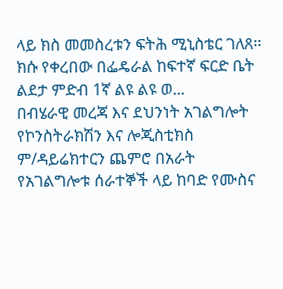ላይ ክስ መመስረቱን ፍትሕ ሚኒስቴር ገለጸ፡፡ ክሱ የቀረበው በፌዴራል ከፍተኛ ፍርድ ቤት ልደታ ምድብ 1ኛ ልዩ ልዩ ወ...
በብሄራዊ መረጃ እና ደህንነት አገልግሎት የኮንስትራክሽን እና ሎጂስቲክስ ም/ዳይሬክተርን ጨምሮ በአራት የአገልግሎቱ ሰራተኞች ላይ ከባድ የሙስና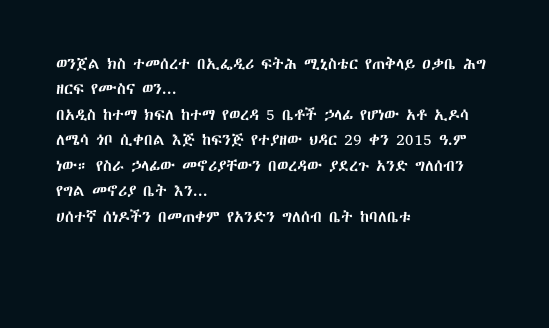ወንጀል ክስ ተመሰረተ በኢፌዲሪ ፍትሕ ሚኒስቴር የጠቅላይ ዐቃቤ ሕግ ዘርፍ የሙስና ወን...
በአዲስ ከተማ ክፍለ ከተማ የወረዳ 5 ቤቶች ኃላፊ የሆነው አቶ ኢዶሳ ለሜሳ ጎቦ ሲቀበል እጅ ከፍንጅ የተያዘው ህዳር 29 ቀን 2015 ዓ.ም ነው። የስራ ኃላፊው መኖሪያቸውን በወረዳው ያደረጉ አንድ ግለሰብን የግል መኖሪያ ቤት እን...
ሀሰተኛ ሰነዶችን በመጠቀም የአንድን ግለሰብ ቤት ከባለቤቱ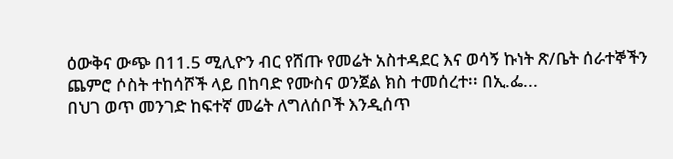ዕውቅና ውጭ በ11.5 ሚሊዮን ብር የሸጡ የመሬት አስተዳደር እና ወሳኝ ኩነት ጽ/ቤት ሰራተኞችን ጨምሮ ሶስት ተከሳሾች ላይ በከባድ የሙስና ወንጀል ክስ ተመሰረተ፡፡ በኢ.ፌ...
በህገ ወጥ መንገድ ከፍተኛ መሬት ለግለሰቦች እንዲሰጥ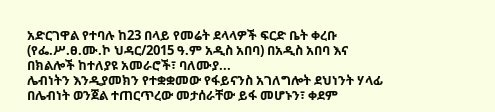አድርገዋል የተባሉ ከ23 በላይ የመሬት ደላላዎች ፍርድ ቤት ቀረቡ (የፌ.ሥ.ፀ.ሙ.ኮ ህዳር/2015 ዓ.ም አዲስ አበባ) በአዲስ አበባ እና በክልሎች ከተለያዩ አመራሮች፣ ባለሙያ...
ሌብነትን እንዲያመክን የተቋቋመው የፋይናንስ አገለግሎት ደህነንት ሃላፊ በሌብነት ወንጀል ተጠርጥረው መታሰራቸው ይፋ መሆኑን፣ ቀደም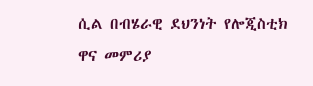ሲል በብሄራዊ ደህንነት የሎጂስቲክ ዋና መምሪያ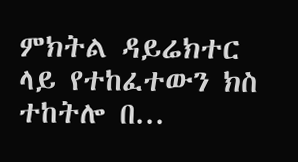ምክትል ዳይሬክተር ላይ የተከፈተውን ክስ ተከትሎ በ...